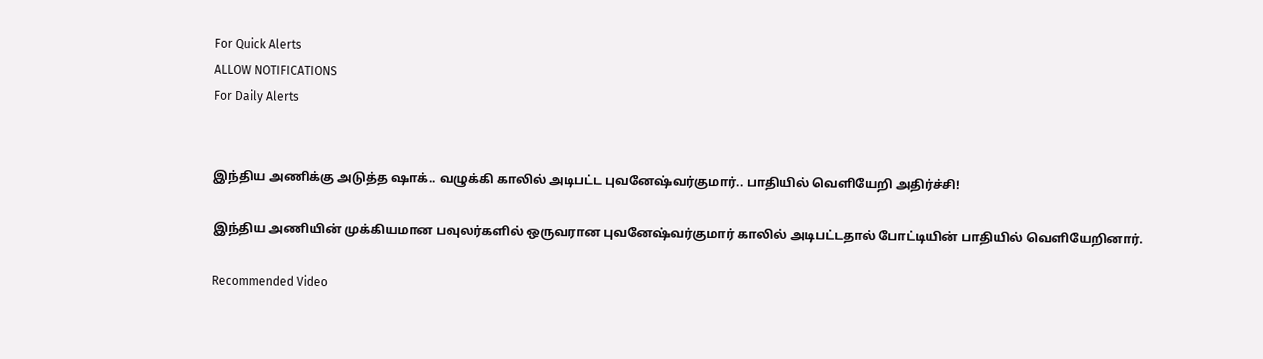For Quick Alerts
ALLOW NOTIFICATIONS
For Daily Alerts


இந்திய அணிக்கு அடுத்த ஷாக்.. வழுக்கி காலில் அடிபட்ட புவனேஷ்வர்குமார்.. பாதியில் வெளியேறி அதிர்ச்சி!

இந்திய அணியின் முக்கியமான பவுலர்களில் ஒருவரான புவனேஷ்வர்குமார் காலில் அடிபட்டதால் போட்டியின் பாதியில் வெளியேறினார்.

Recommended Video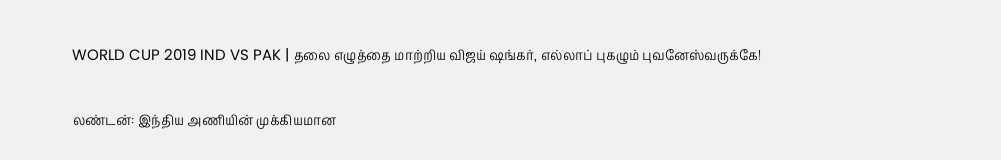WORLD CUP 2019 IND VS PAK | தலை எழுத்தை மாற்றிய விஜய் ஷங்கர், எல்லாப் புகழும் புவனேஸ்வருக்கே!

லண்டன்: இந்திய அணியின் முக்கியமான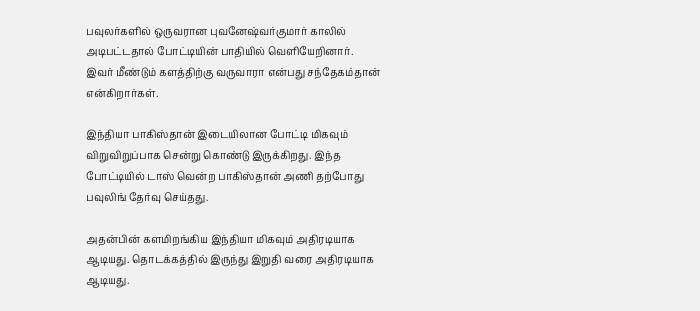பவுலர்களில் ஒருவரான புவனேஷ்வர்குமார் காலில் அடிபட்டதால் போட்டியின் பாதியில் வெளியேறினார். இவர் மீண்டும் களத்திற்கு வருவாரா என்பது சந்தேகம்தான் என்கிறார்கள்.

இந்தியா பாகிஸ்தான் இடையிலான போட்டி மிகவும் விறுவிறுப்பாக சென்று கொண்டு இருக்கிறது. இந்த போட்டியில் டாஸ் வென்ற பாகிஸ்தான் அணி தற்போது பவுலிங் தேர்வு செய்தது.

அதன்பின் களமிறங்கிய இந்தியா மிகவும் அதிரடியாக ஆடியது. தொடக்கத்தில் இருந்து இறுதி வரை அதிரடியாக ஆடியது.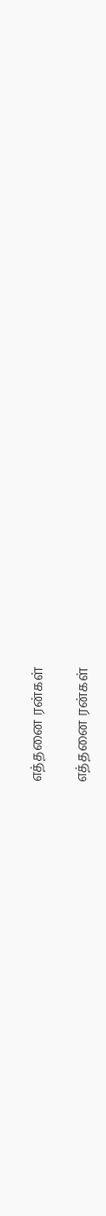எத்தனை ரன்கள்

எத்தனை ரன்கள்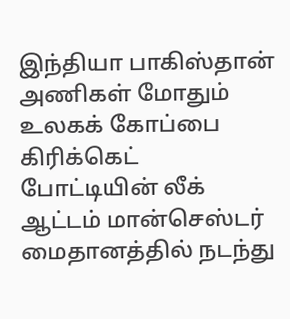இந்தியா பாகிஸ்தான் அணிகள் மோதும் உலகக் கோப்பை கிரிக்கெட் போட்டியின் லீக் ஆட்டம் மான்செஸ்டர் மைதானத்தில் நடந்து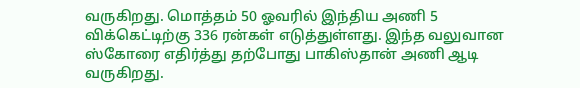வருகிறது. மொத்தம் 50 ஓவரில் இந்திய அணி 5 விக்கெட்டிற்கு 336 ரன்கள் எடுத்துள்ளது. இந்த வலுவான ஸ்கோரை எதிர்த்து தற்போது பாகிஸ்தான் அணி ஆடி வருகிறது.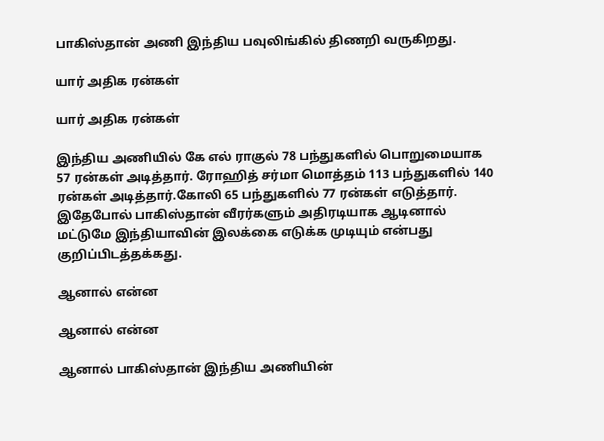பாகிஸ்தான் அணி இந்திய பவுலிங்கில் திணறி வருகிறது.

யார் அதிக ரன்கள்

யார் அதிக ரன்கள்

இந்திய அணியில் கே எல் ராகுல் 78 பந்துகளில் பொறுமையாக 57 ரன்கள் அடித்தார். ரோஹித் சர்மா மொத்தம் 113 பந்துகளில் 140 ரன்கள் அடித்தார்.கோலி 65 பந்துகளில் 77 ரன்கள் எடுத்தார். இதேபோல் பாகிஸ்தான் வீரர்களும் அதிரடியாக ஆடினால் மட்டுமே இந்தியாவின் இலக்கை எடுக்க முடியும் என்பது குறிப்பிடத்தக்கது.

ஆனால் என்ன

ஆனால் என்ன

ஆனால் பாகிஸ்தான் இந்திய அணியின்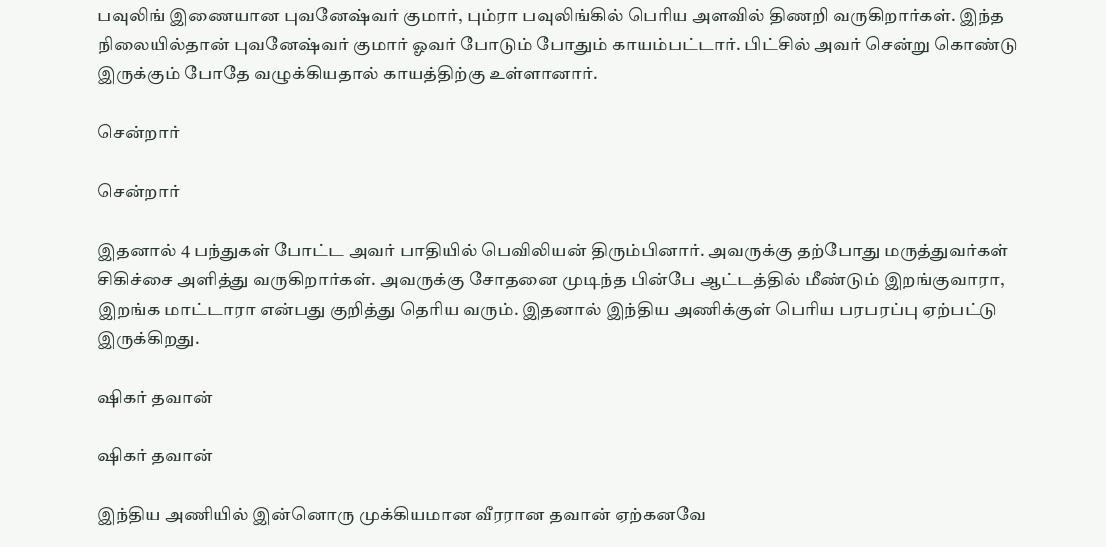பவுலிங் இணையான புவனேஷ்வர் குமார், பும்ரா பவுலிங்கில் பெரிய அளவில் திணறி வருகிறார்கள். இந்த நிலையில்தான் புவனேஷ்வர் குமார் ஓவர் போடும் போதும் காயம்பட்டார். பிட்சில் அவர் சென்று கொண்டு இருக்கும் போதே வழுக்கியதால் காயத்திற்கு உள்ளானார்.

சென்றார்

சென்றார்

இதனால் 4 பந்துகள் போட்ட அவர் பாதியில் பெவிலியன் திரும்பினார். அவருக்கு தற்போது மருத்துவர்கள் சிகிச்சை அளித்து வருகிறார்கள். அவருக்கு சோதனை முடிந்த பின்பே ஆட்டத்தில் மீண்டும் இறங்குவாரா, இறங்க மாட்டாரா என்பது குறித்து தெரிய வரும். இதனால் இந்திய அணிக்குள் பெரிய பரபரப்பு ஏற்பட்டு இருக்கிறது.

ஷிகர் தவான்

ஷிகர் தவான்

இந்திய அணியில் இன்னொரு முக்கியமான வீரரான தவான் ஏற்கனவே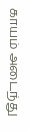காயம் அடைந்து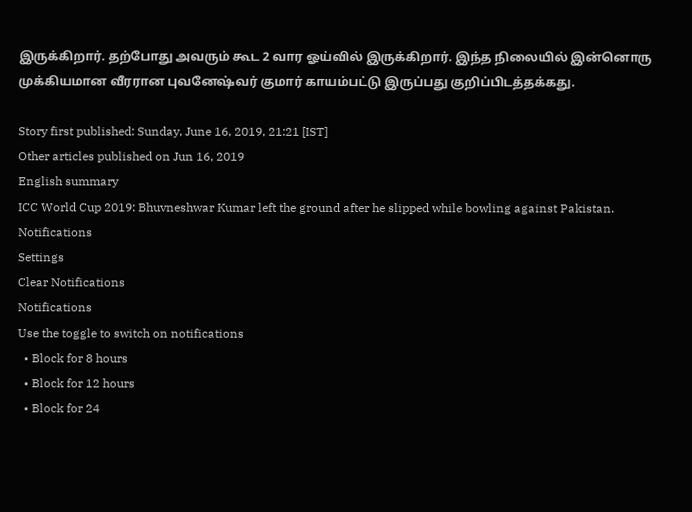இருக்கிறார். தற்போது அவரும் கூட 2 வார ஓய்வில் இருக்கிறார். இந்த நிலையில் இன்னொரு முக்கியமான வீரரான புவனேஷ்வர் குமார் காயம்பட்டு இருப்பது குறிப்பிடத்தக்கது.

Story first published: Sunday, June 16, 2019, 21:21 [IST]
Other articles published on Jun 16, 2019
English summary
ICC World Cup 2019: Bhuvneshwar Kumar left the ground after he slipped while bowling against Pakistan.
Notifications
Settings
Clear Notifications
Notifications
Use the toggle to switch on notifications
  • Block for 8 hours
  • Block for 12 hours
  • Block for 24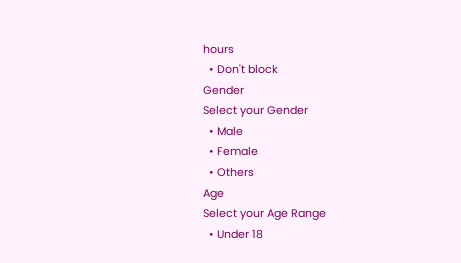hours
  • Don't block
Gender
Select your Gender
  • Male
  • Female
  • Others
Age
Select your Age Range
  • Under 18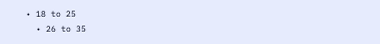• 18 to 25
  • 26 to 35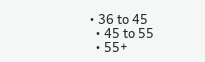• 36 to 45
  • 45 to 55
  • 55+